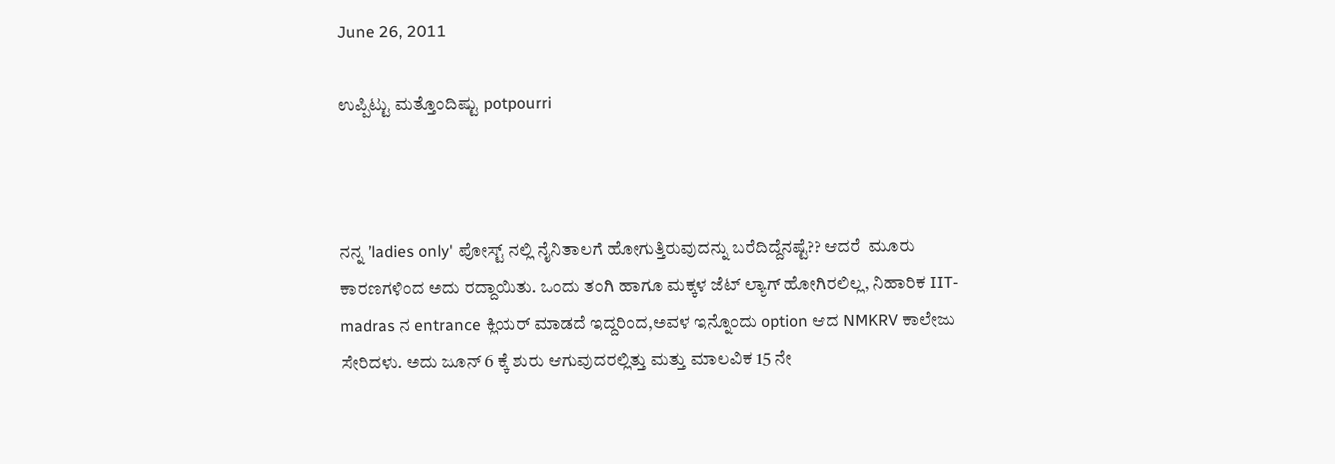June 26, 2011

ಉಪ್ಪಿಟ್ಟು ಮತ್ತೊಂದಿಷ್ಟು potpourri



ನನ್ನ ’ladies only' ಪೋಸ್ಟ್ ನಲ್ಲಿ ನೈನಿತಾಲಗೆ ಹೋಗುತ್ತಿರುವುದನ್ನು ಬರೆದಿದ್ದೆನಷ್ಟೆ?? ಆದರೆ  ಮೂರು ಕಾರಣಗಳಿಂದ ಅದು ರದ್ದಾಯಿತು. ಒಂದು ತಂಗಿ ಹಾಗೂ ಮಕ್ಕಳ ಜೆಟ್ ಲ್ಯಾಗ್ ಹೋಗಿರಲಿಲ್ಲ, ನಿಹಾರಿಕ IIT-madras ನ entrance ಕ್ಲಿಯರ್ ಮಾಡದೆ ಇದ್ದರಿಂದ,ಅವಳ ಇನ್ನೊಂದು option ಆದ NMKRV ಕಾಲೇಜು ಸೇರಿದಳು. ಅದು ಜೂನ್ 6 ಕ್ಕೆ ಶುರು ಆಗುವುದರಲ್ಲಿತ್ತು ಮತ್ತು ಮಾಲವಿಕ 15 ನೇ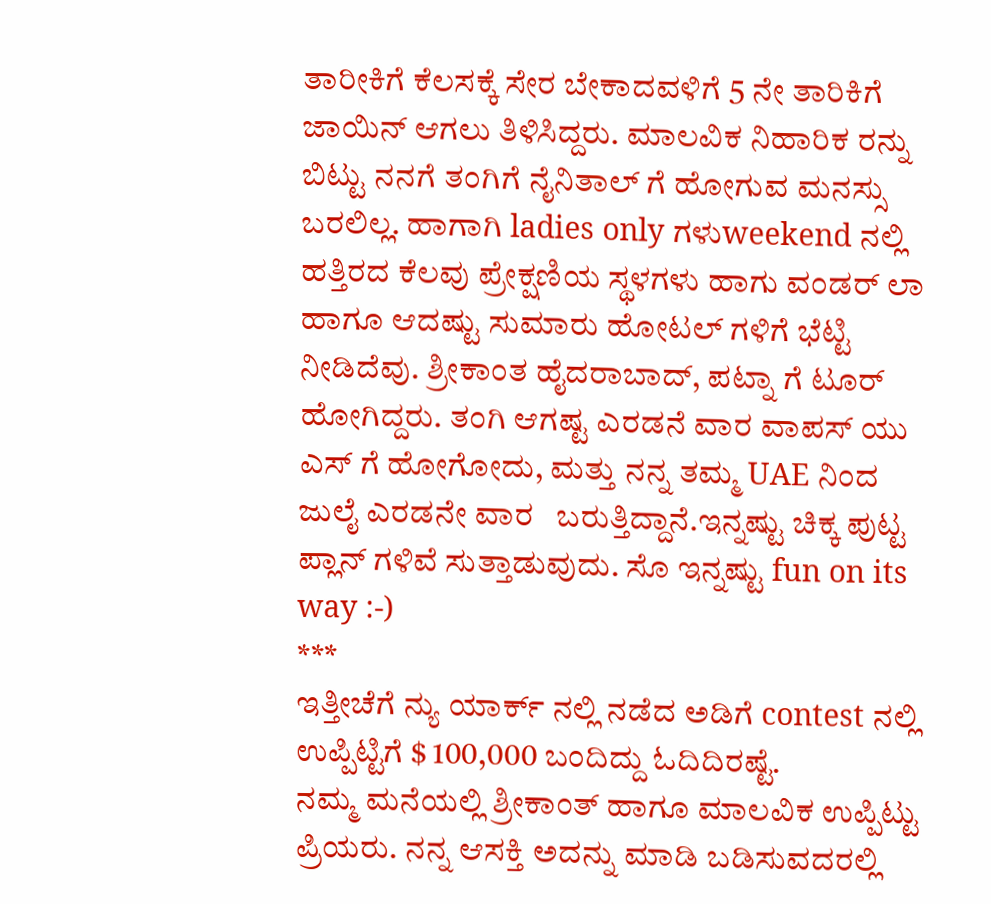ತಾರೀಕಿಗೆ ಕೆಲಸಕ್ಕೆ ಸೇರ ಬೇಕಾದವಳಿಗೆ 5 ನೇ ತಾರಿಕಿಗೆ ಜಾಯಿನ್ ಆಗಲು ತಿಳಿಸಿದ್ದರು. ಮಾಲವಿಕ ನಿಹಾರಿಕ ರನ್ನು ಬಿಟ್ಟು ನನಗೆ ತಂಗಿಗೆ ನೈನಿತಾಲ್ ಗೆ ಹೋಗುವ ಮನಸ್ಸು ಬರಲಿಲ್ಲ. ಹಾಗಾಗಿ ladies only ಗಳುweekend ನಲ್ಲಿ ಹತ್ತಿರದ ಕೆಲವು ಪ್ರೇಕ್ಷಣಿಯ ಸ್ಥಳಗಳು ಹಾಗು ವಂಡರ್ ಲಾ ಹಾಗೂ ಆದಷ್ಟು ಸುಮಾರು ಹೋಟಲ್ ಗಳಿಗೆ ಭೆಟ್ಟಿ  ನೀಡಿದೆವು. ಶ್ರೀಕಾಂತ ಹೈದರಾಬಾದ್, ಪಟ್ನಾ ಗೆ ಟೂರ್ ಹೋಗಿದ್ದರು. ತಂಗಿ ಆಗಷ್ಟ ಎರಡನೆ ವಾರ ವಾಪಸ್ ಯು ಎಸ್ ಗೆ ಹೋಗೋದು, ಮತ್ತು ನನ್ನ ತಮ್ಮ UAE ನಿಂದ ಜುಲೈ ಎರಡನೇ ವಾರ   ಬರುತ್ತಿದ್ದಾನೆ.ಇನ್ನಷ್ಟು ಚಿಕ್ಕ ಪುಟ್ಟ ಪ್ಲಾನ್ ಗಳಿವೆ ಸುತ್ತಾಡುವುದು. ಸೊ ಇನ್ನಷ್ಟು fun on its way :-)
***
ಇತ್ತೀಚೆಗೆ ನ್ಯು ಯಾರ್ಕ್ ನಲ್ಲಿ ನಡೆದ ಅಡಿಗೆ contest ನಲ್ಲಿ ಉಪ್ಪಿಟ್ಟಿಗೆ $ 100,000 ಬಂದಿದ್ದು ಓದಿದಿರಷ್ಟೆ.
ನಮ್ಮ ಮನೆಯಲ್ಲಿ ಶ್ರೀಕಾಂತ್ ಹಾಗೂ ಮಾಲವಿಕ ಉಪ್ಪಿಟ್ಟು ಪ್ರಿಯರು. ನನ್ನ ಆಸಕ್ತಿ ಅದನ್ನು ಮಾಡಿ ಬಡಿಸುವದರಲ್ಲಿ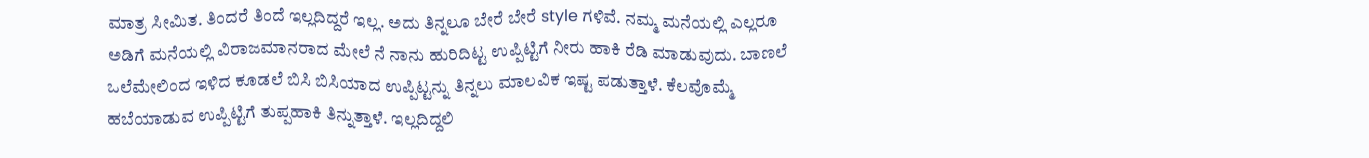ಮಾತ್ರ ಸೀಮಿತ. ತಿಂದರೆ ತಿಂದೆ ಇಲ್ಲದಿದ್ದರೆ ಇಲ್ಲ. ಅದು ತಿನ್ನಲೂ ಬೇರೆ ಬೇರೆ style ಗಳಿವೆ. ನಮ್ಮ ಮನೆಯಲ್ಲಿ ಎಲ್ಲರೂ ಅಡಿಗೆ ಮನೆಯಲ್ಲಿ ವಿರಾಜಮಾನರಾದ ಮೇಲೆ ನೆ ನಾನು ಹುರಿದಿಟ್ಟ ಉಪ್ಪಿಟ್ಟಿಗೆ ನೀರು ಹಾಕಿ ರೆಡಿ ಮಾಡುವುದು. ಬಾಣಲೆ ಒಲೆಮೇಲಿಂದ ಇಳಿದ ಕೂಡಲೆ ಬಿಸಿ ಬಿಸಿಯಾದ ಉಪ್ಪಿಟ್ಟನ್ನು ತಿನ್ನಲು ಮಾಲವಿಕ ಇಷ್ಟ ಪಡುತ್ತಾಳೆ. ಕೆಲವೊಮ್ಮೆ ಹಬೆಯಾಡುವ ಉಪ್ಪಿಟ್ಟಿಗೆ ತುಪ್ಪಹಾಕಿ ತಿನ್ನುತ್ತಾಳೆ. ಇಲ್ಲದಿದ್ದಲಿ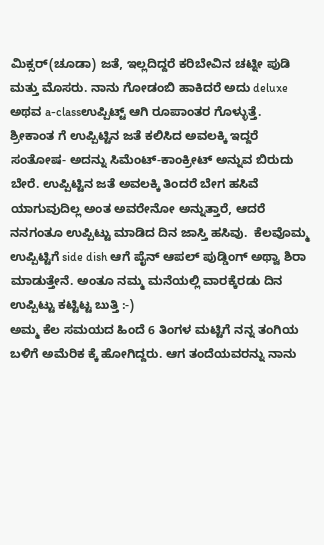ಮಿಕ್ಸರ್(ಚೂಡಾ) ಜತೆ, ಇಲ್ಲದಿದ್ದರೆ ಕರಿಬೇವಿನ ಚಟ್ನೀ ಪುಡಿ ಮತ್ತು ಮೊಸರು. ನಾನು ಗೋಡಂಬಿ ಹಾಕಿದರೆ ಅದು deluxe ಅಥವ a-classಉಪ್ಪಿಟ್ಟ್ ಆಗಿ ರೂಪಾಂತರ ಗೊಳ್ಳುತ್ತೆ. ಶ್ರೀಕಾಂತ ಗೆ ಉಪ್ಪಿಟ್ಟಿನ ಜತೆ ಕಲಿಸಿದ ಅವಲಕ್ಕಿ ಇದ್ದರೆ ಸಂತೋಷ- ಅದನ್ನು ಸಿಮೆಂಟ್-ಕಾಂಕ್ರೀಟ್ ಅನ್ನುವ ಬಿರುದು ಬೇರೆ. ಉಪ್ಪಿಟ್ಟಿನ ಜತೆ ಅವಲಕ್ಕಿ ತಿಂದರೆ ಬೇಗ ಹಸಿವೆ ಯಾಗುವುದಿಲ್ಲ ಅಂತ ಅವರೇನೋ ಅನ್ನುತ್ತಾರೆ, ಆದರೆ ನನಗಂತೂ ಉಪ್ಪಿಟ್ಟು ಮಾಡಿದ ದಿನ ಜಾಸ್ತಿ ಹಸಿವು.  ಕೆಲವೊಮ್ಮ ಉಪ್ಪಿಟ್ಟಿಗೆ side dish ಆಗೆ ಪೈನ್ ಆಪಲ್ ಪುಡ್ಡಿಂಗ್ ಅಥ್ವಾ ಶಿರಾ  ಮಾಡುತ್ತೇನೆ. ಅಂತೂ ನಮ್ಮ ಮನೆಯಲ್ಲಿ ವಾರಕ್ಕೆರಡು ದಿನ ಉಪ್ಪಿಟ್ಟು ಕಟ್ಟಿಟ್ಟ ಬುತ್ತಿ :-)
ಅಮ್ಮ ಕೆಲ ಸಮಯದ ಹಿಂದೆ 6 ತಿಂಗಳ ಮಟ್ಟಿಗೆ ನನ್ನ ತಂಗಿಯ ಬಳಿಗೆ ಅಮೆರಿಕ ಕ್ಕೆ ಹೋಗಿದ್ದರು. ಆಗ ತಂದೆಯವರನ್ನು ನಾನು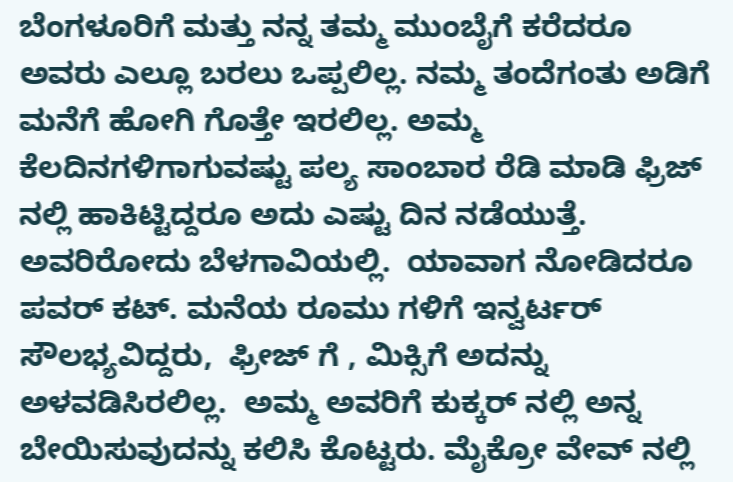ಬೆಂಗಳೂರಿಗೆ ಮತ್ತು ನನ್ನ ತಮ್ಮ ಮುಂಬೈಗೆ ಕರೆದರೂ ಅವರು ಎಲ್ಲೂ ಬರಲು ಒಪ್ಪಲಿಲ್ಲ. ನಮ್ಮ ತಂದೆಗಂತು ಅಡಿಗೆ ಮನೆಗೆ ಹೋಗಿ ಗೊತ್ತೇ ಇರಲಿಲ್ಲ. ಅಮ್ಮ ಕೆಲದಿನಗಳಿಗಾಗುವಷ್ಟು ಪಲ್ಯ ಸಾಂಬಾರ ರೆಡಿ ಮಾಡಿ ಫ್ರಿಜ್ ನಲ್ಲಿ ಹಾಕಿಟ್ಟಿದ್ದರೂ ಅದು ಎಷ್ಟು ದಿನ ನಡೆಯುತ್ತೆ. ಅವರಿರೋದು ಬೆಳಗಾವಿಯಲ್ಲಿ.  ಯಾವಾಗ ನೋಡಿದರೂ ಪವರ್ ಕಟ್. ಮನೆಯ ರೂಮು ಗಳಿಗೆ ಇನ್ವರ್ಟರ್  ಸೌಲಭ್ಯವಿದ್ದರು,  ಫ್ರೀಜ್ ಗೆ , ಮಿಕ್ಸಿಗೆ ಅದನ್ನು ಅಳವಡಿಸಿರಲಿಲ್ಲ.  ಅಮ್ಮ ಅವರಿಗೆ ಕುಕ್ಕರ್ ನಲ್ಲಿ ಅನ್ನ ಬೇಯಿಸುವುದನ್ನು ಕಲಿಸಿ ಕೊಟ್ಟರು. ಮೈಕ್ರೋ ವೇವ್ ನಲ್ಲಿ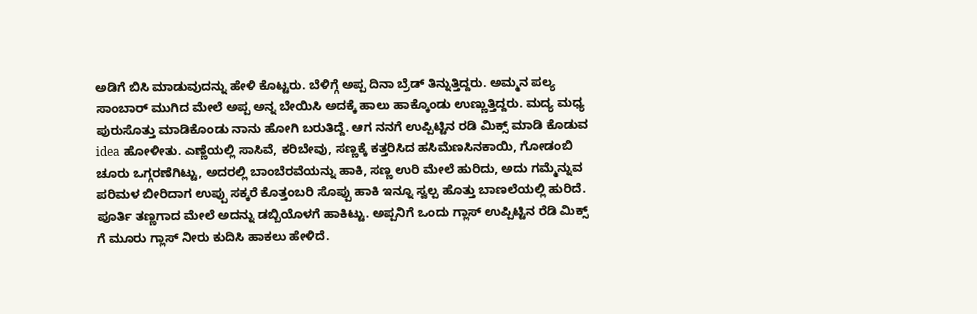ಅಡಿಗೆ ಬಿಸಿ ಮಾಡುವುದನ್ನು ಹೇಳಿ ಕೊಟ್ಟರು. ಬೆಳಿಗ್ಗೆ ಅಪ್ಪ ದಿನಾ ಬ್ರೆಡ್ ತಿನ್ನುತ್ತಿದ್ದರು. ಅಮ್ಮನ ಪಲ್ಯ ಸಾಂಬಾರ್ ಮುಗಿದ ಮೇಲೆ ಅಪ್ಪ ಅನ್ನ ಬೇಯಿಸಿ ಅದಕ್ಕೆ ಹಾಲು ಹಾಕ್ಕೊಂಡು ಉಣ್ಣುತ್ತಿದ್ದರು. ಮದ್ಯ ಮಧ್ಯ ಪುರುಸೊತ್ತು ಮಾಡಿಕೊಂಡು ನಾನು ಹೋಗಿ ಬರುತಿದ್ದೆ. ಆಗ ನನಗೆ ಉಪ್ಪಿಟ್ಟಿನ ರಡಿ ಮಿಕ್ಸ್ ಮಾಡಿ ಕೊಡುವ idea ಹೋಳೀತು. ಎಣ್ಣೆಯಲ್ಲಿ ಸಾಸಿವೆ, ಕರಿಬೇವು, ಸಣ್ಣಕ್ಕೆ ಕತ್ತರಿಸಿದ ಹಸಿಮೆಣಸಿನಕಾಯಿ, ಗೋಡಂಬಿ ಚೂರು ಒಗ್ಗರಣೆಗಿಟ್ಟು, ಅದರಲ್ಲಿ ಬಾಂಬೆರವೆಯನ್ನು ಹಾಕಿ, ಸಣ್ಣ ಉರಿ ಮೇಲೆ ಹುರಿದು, ಅದು ಗಮ್ಮೆನ್ನುವ ಪರಿಮಳ ಬೀರಿದಾಗ ಉಪ್ಪು ಸಕ್ಕರೆ ಕೊತ್ತಂಬರಿ ಸೊಪ್ಪು ಹಾಕಿ ಇನ್ನೂ ಸ್ವಲ್ಪ ಹೊತ್ತು ಬಾಣಲೆಯಲ್ಲಿ ಹುರಿದೆ. ಪೂರ್ತಿ ತಣ್ಣಗಾದ ಮೇಲೆ ಅದನ್ನು ಡಬ್ಬಿಯೊಳಗೆ ಹಾಕಿಟ್ಟು. ಅಪ್ಪನಿಗೆ ಒಂದು ಗ್ಲಾಸ್ ಉಪ್ಪಿಟ್ಟಿನ ರೆಡಿ ಮಿಕ್ಸ್ ಗೆ ಮೂರು ಗ್ಲಾಸ್ ನೀರು ಕುದಿಸಿ ಹಾಕಲು ಹೇಳಿದೆ.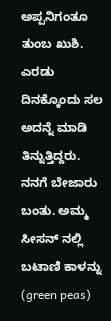ಅಪ್ಪನಿಗಂತೂ ತುಂಬ ಖುಶಿ. ಎರಡು ದಿನಕ್ಕೊಂದು ಸಲ ಅದನ್ನೆ ಮಾಡಿ ತಿನ್ನುತ್ತಿದ್ದರು. ನನಗೆ ಬೇಜಾರು ಬಂತು. ಅಮ್ಮ ಸೀಸನ್ ನಲ್ಲಿ ಬಟಾಣಿ ಕಾಳನ್ನು (green peas)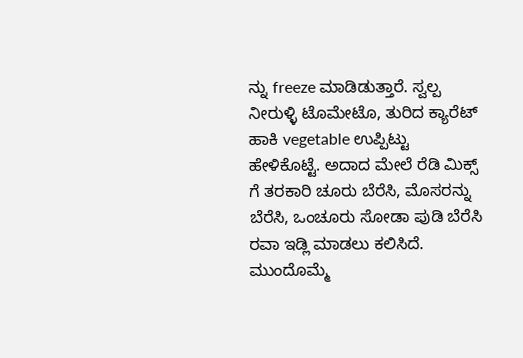ನ್ನು freeze ಮಾಡಿಡುತ್ತಾರೆ. ಸ್ವಲ್ಪ ನೀರುಳ್ಳಿ ಟೊಮೇಟೊ, ತುರಿದ ಕ್ಯಾರೆಟ್ ಹಾಕಿ vegetable ಉಪ್ಪಿಟ್ಟು ಹೇಳಿಕೊಟ್ಟೆ. ಅದಾದ ಮೇಲೆ ರೆಡಿ ಮಿಕ್ಸ್ ಗೆ ತರಕಾರಿ ಚೂರು ಬೆರೆಸಿ, ಮೊಸರನ್ನು ಬೆರೆಸಿ, ಒಂಚೂರು ಸೋಡಾ ಪುಡಿ ಬೆರೆಸಿ ರವಾ ಇಡ್ಲಿ ಮಾಡಲು ಕಲಿಸಿದೆ. ಮುಂದೊಮ್ಮೆ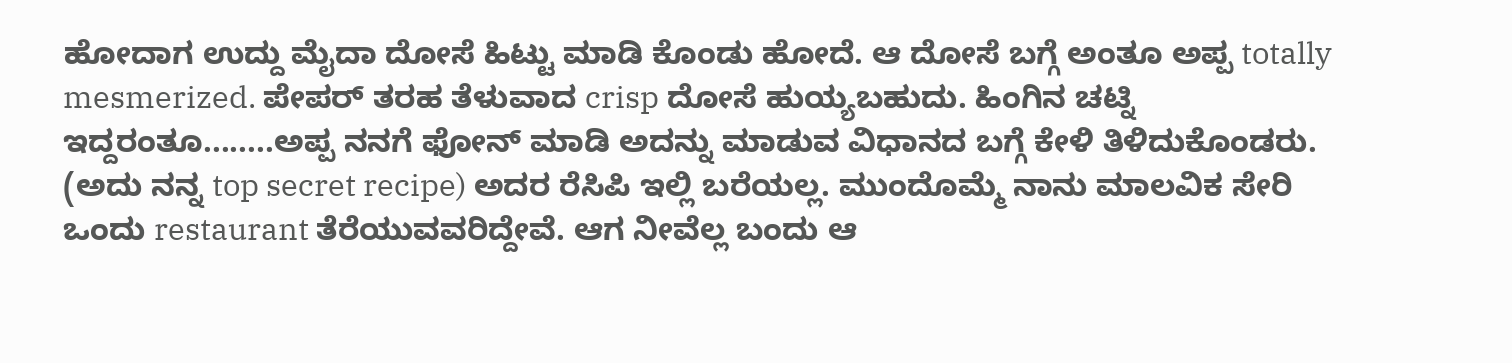ಹೋದಾಗ ಉದ್ದು ಮೈದಾ ದೋಸೆ ಹಿಟ್ಟು ಮಾಡಿ ಕೊಂಡು ಹೋದೆ. ಆ ದೋಸೆ ಬಗ್ಗೆ ಅಂತೂ ಅಪ್ಪ totally mesmerized. ಪೇಪರ್ ತರಹ ತೆಳುವಾದ crisp ದೋಸೆ ಹುಯ್ಯಬಹುದು. ಹಿಂಗಿನ ಚಟ್ನಿ ಇದ್ದರಂತೂ........ಅಪ್ಪ ನನಗೆ ಫೋನ್ ಮಾಡಿ ಅದನ್ನು ಮಾಡುವ ವಿಧಾನದ ಬಗ್ಗೆ ಕೇಳಿ ತಿಳಿದುಕೊಂಡರು. (ಅದು ನನ್ನ top secret recipe) ಅದರ ರೆಸಿಪಿ ಇಲ್ಲಿ ಬರೆಯಲ್ಲ. ಮುಂದೊಮ್ಮೆ ನಾನು ಮಾಲವಿಕ ಸೇರಿ ಒಂದು restaurant ತೆರೆಯುವವರಿದ್ದೇವೆ. ಆಗ ನೀವೆಲ್ಲ ಬಂದು ಆ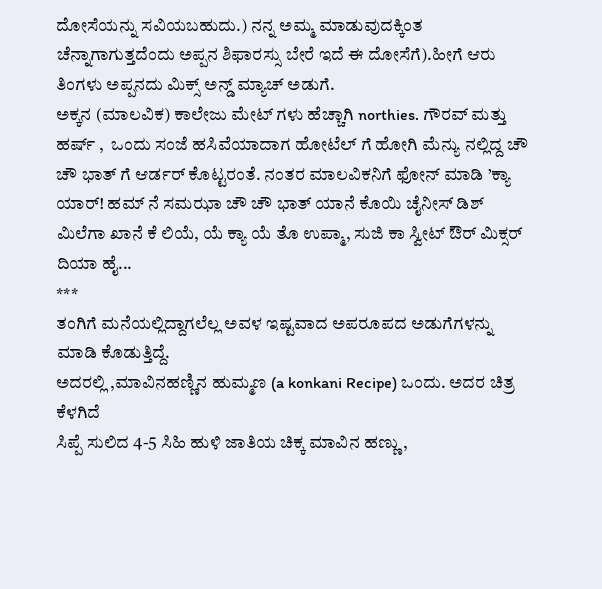ದೋಸೆಯನ್ನು ಸವಿಯಬಹುದು.) ನನ್ನ ಅಮ್ಮ ಮಾಡುವುದಕ್ಕಿಂತ ಚೆನ್ನಾಗಾಗುತ್ತದೆಂದು ಅಪ್ಪನ ಶಿಫಾರಸ್ಸು ಬೇರೆ ಇದೆ ಈ ದೋಸೆಗೆ).ಹೀಗೆ ಆರು ತಿಂಗಳು ಅಪ್ಪನದು ಮಿಕ್ಸ್ ಅನ್ಡ್ ಮ್ಯಾಚ್ ಅಡುಗೆ.
ಅಕ್ಕನ (ಮಾಲವಿಕ) ಕಾಲೇಜು ಮೇಟ್ ಗಳು ಹೆಚ್ಚಾಗಿ northies. ಗೌರವ್ ಮತ್ತು ಹರ್ಷ್ ,  ಒಂದು ಸಂಜೆ ಹಸಿವೆಯಾದಾಗ ಹೋಟೆಲ್ ಗೆ ಹೋಗಿ ಮೆನ್ಯು ನಲ್ಲಿದ್ದ ಚೌ ಚೌ ಭಾತ್ ಗೆ ಆರ್ಡರ್ ಕೊಟ್ಟರಂತೆ. ನಂತರ ಮಾಲವಿಕನಿಗೆ ಫೋನ್ ಮಾಡಿ ’ಕ್ಯಾ ಯಾರ್! ಹಮ್ ನೆ ಸಮಝಾ ಚೌ ಚೌ ಭಾತ್ ಯಾನೆ ಕೊಯಿ ಚೈನೀಸ್ ಡಿಶ್ ಮಿಲೆಗಾ ಖಾನೆ ಕೆ ಲಿಯೆ, ಯೆ ಕ್ಯಾ ಯೆ ತೊ ಉಪ್ಮಾ, ಸುಜಿ ಕಾ ಸ್ವೀಟ್ ಔರ್ ಮಿಕ್ಸರ್ ದಿಯಾ ಹೈ...
***
ತಂಗಿಗೆ ಮನೆಯಲ್ಲಿದ್ದಾಗಲೆಲ್ಲ ಅವಳ ಇಷ್ಟವಾದ ಅಪರೂಪದ ಅಡುಗೆಗಳನ್ನು ಮಾಡಿ ಕೊಡುತ್ತಿದ್ದೆ.
ಅದರಲ್ಲಿ ,ಮಾವಿನಹಣ್ಣಿನ ಹುಮ್ಮಣ (a konkani Recipe) ಒಂದು. ಅದರ ಚಿತ್ರ ಕೆಳಗಿದೆ
ಸಿಪ್ಪೆ ಸುಲಿದ 4-5 ಸಿಹಿ ಹುಳಿ ಜಾತಿಯ ಚಿಕ್ಕ ಮಾವಿನ ಹಣ್ಣು,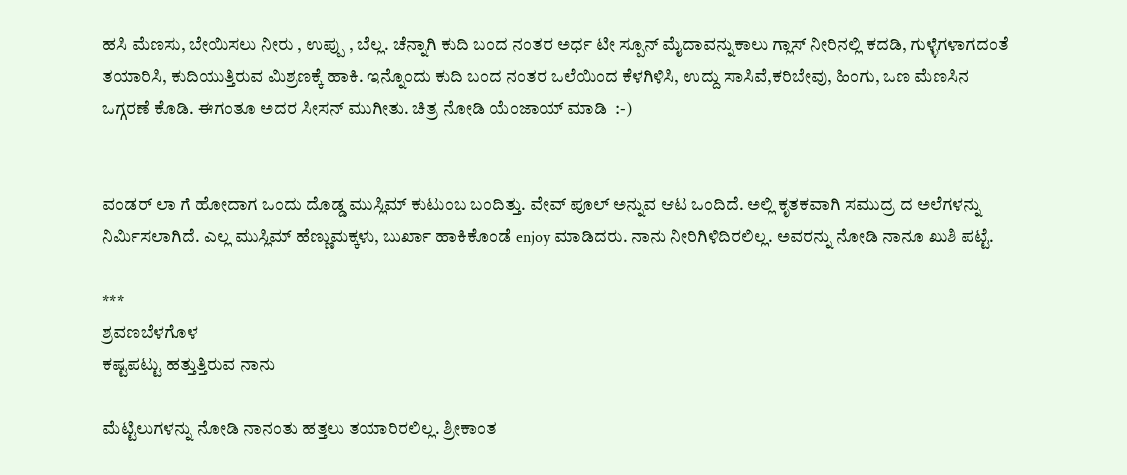ಹಸಿ ಮೆಣಸು, ಬೇಯಿಸಲು ನೀರು , ಉಪ್ಪು , ಬೆಲ್ಲ. ಚೆನ್ನಾಗಿ ಕುದಿ ಬಂದ ನಂತರ ಅರ್ಧ ಟೀ ಸ್ಪೂನ್ ಮೈದಾವನ್ನುಕಾಲು ಗ್ಲಾಸ್ ನೀರಿನಲ್ಲಿ ಕದಡಿ, ಗುಳ್ಳೆಗಳಾಗದಂತೆ ತಯಾರಿಸಿ, ಕುದಿಯುತ್ತಿರುವ ಮಿಶ್ರಣಕ್ಕೆ ಹಾಕಿ. ಇನ್ನೊಂದು ಕುದಿ ಬಂದ ನಂತರ ಒಲೆಯಿಂದ ಕೆಳಗಿಳಿಸಿ, ಉದ್ದು ಸಾಸಿವೆ,ಕರಿಬೇವು, ಹಿಂಗು, ಒಣ ಮೆಣಸಿನ ಒಗ್ಗರಣೆ ಕೊಡಿ. ಈಗಂತೂ ಅದರ ಸೀಸನ್ ಮುಗೀತು. ಚಿತ್ರ ನೋಡಿ ಯೆಂಜಾಯ್ ಮಾಡಿ  :-)


ವಂಡರ್ ಲಾ ಗೆ ಹೋದಾಗ ಒಂದು ದೊಡ್ಡ ಮುಸ್ಲಿಮ್ ಕುಟುಂಬ ಬಂದಿತ್ತು. ವೇವ್ ಪೂಲ್ ಅನ್ನುವ ಆಟ ಒಂದಿದೆ. ಅಲ್ಲಿ ಕೃತಕವಾಗಿ ಸಮುದ್ರ ದ ಅಲೆಗಳನ್ನು ನಿರ್ಮಿಸಲಾಗಿದೆ. ಎಲ್ಲ ಮುಸ್ಲಿಮ್ ಹೆಣ್ಣುಮಕ್ಕಳು, ಬುರ್ಖಾ ಹಾಕಿಕೊಂಡೆ enjoy ಮಾಡಿದರು. ನಾನು ನೀರಿಗಿಳಿದಿರಲಿಲ್ಲ. ಅವರನ್ನು ನೋಡಿ ನಾನೂ ಖುಶಿ ಪಟ್ಟೆ.

***
ಶ್ರವಣಬೆಳಗೊಳ
ಕಷ್ಟಪಟ್ಟು ಹತ್ತುತ್ತಿರುವ ನಾನು

ಮೆಟ್ಟಿಲುಗಳನ್ನು ನೋಡಿ ನಾನಂತು ಹತ್ತಲು ತಯಾರಿರಲಿಲ್ಲ. ಶ್ರೀಕಾಂತ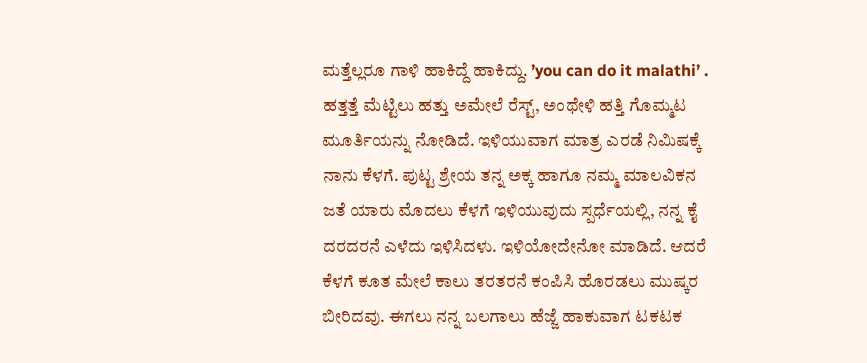ಮತ್ತೆಲ್ಲರೂ ಗಾಳಿ ಹಾಕಿದ್ದೆ ಹಾಕಿದ್ದು. ’you can do it malathi’ . ಹತ್ತತ್ತೆ ಮೆಟ್ಟಿಲು ಹತ್ತು ಅಮೇಲೆ ರೆಸ್ಟ್, ಅಂಥೇಳಿ ಹತ್ತಿ ಗೊಮ್ಮಟ ಮೂರ್ತಿಯನ್ನು ನೋಡಿದೆ. ಇಳಿಯುವಾಗ ಮಾತ್ರ ಎರಡೆ ನಿಮಿಷಕ್ಕೆ ನಾನು ಕೆಳಗೆ. ಪುಟ್ಟ ಶ್ರೇಯ ತನ್ನ ಅಕ್ಕ ಹಾಗೂ ನಮ್ಮ ಮಾಲವಿಕನ ಜತೆ ಯಾರು ಮೊದಲು ಕೆಳಗೆ ಇಳಿಯುವುದು ಸ್ಪರ್ಧೆಯಲ್ಲಿ, ನನ್ನ ಕೈ ದರದರನೆ ಎಳೆದು ಇಳಿಸಿದಳು. ಇಳಿಯೋದೇನೋ ಮಾಡಿದೆ. ಆದರೆ ಕೆಳಗೆ ಕೂತ ಮೇಲೆ ಕಾಲು ತರತರನೆ ಕಂಪಿಸಿ ಹೊರಡಲು ಮುಷ್ಕರ ಬೀರಿದವು. ಈಗಲು ನನ್ನ ಬಲಗಾಲು ಹೆಜ್ಜೆ ಹಾಕುವಾಗ ಟಕಟಕ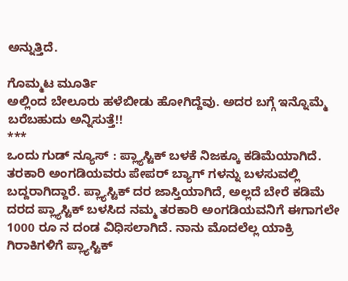ಅನ್ನುತ್ತಿದೆ.

ಗೊಮ್ಮಟ ಮೂರ್ತಿ
ಅಲ್ಲಿಂದ ಬೇಲೂರು ಹಳೆಬೀಡು ಹೋಗಿದ್ದೆವು. ಅದರ ಬಗ್ಗೆ ಇನ್ನೊಮ್ಮೆ ಬರೆಬಹುದು ಅನ್ನಿಸುತ್ತೆ!!
***
ಒಂದು ಗುಡ್ ನ್ಯೂಸ್ : ಪ್ಲ್ಯಾಸ್ಟಿಕ್ ಬಳಕೆ ನಿಜಕ್ಕೂ ಕಡಿಮೆಯಾಗಿದೆ. ತರಕಾರಿ ಅಂಗಡಿಯವರು ಪೇಪರ್ ಬ್ಯಾಗ್ ಗಳನ್ನು ಬಳಸುವಲ್ಲಿ ಬದ್ದರಾಗಿದ್ದಾರೆ. ಪ್ಲ್ಯಾಸ್ಟಿಕ್ ದರ ಜಾಸ್ತಿಯಾಗಿದೆ, ಅಲ್ಲದೆ ಬೇರೆ ಕಡಿಮೆ ದರದ ಪ್ಲ್ಯಾಸ್ಟಿಕ್ ಬಳಸಿದ ನಮ್ಮ ತರಕಾರಿ ಅಂಗಡಿಯವನಿಗೆ ಈಗಾಗಲೇ 1000 ರೂ ನ ದಂಡ ವಿಧಿಸಲಾಗಿದೆ. ನಾನು ಮೊದಲೆಲ್ಲ ಯಾಕ್ರಿ ಗಿರಾಕಿಗಳಿಗೆ ಪ್ಲ್ಯಾಸ್ಟಿಕ್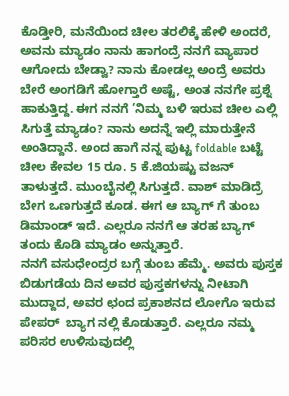ಕೊಡ್ತೀರಿ, ಮನೆಯಿಂದ ಚೀಲ ತರಲಿಕ್ಕೆ ಹೇಳಿ ಅಂದರೆ, ಅವನು ಮ್ಯಾಡಂ ನಾನು ಹಾಗಂದ್ರೆ ನನಗೆ ವ್ಯಾಪಾರ ಆಗೋದು ಬೇಡ್ವಾ? ನಾನು ಕೋಡಲ್ಲ ಅಂದ್ರೆ ಅವರು ಬೇರೆ ಅಂಗಡಿಗೆ ಹೋಗ್ತಾರೆ ಅಷ್ಟೆ, ಅಂತ ನನಗೇ ಪ್ರಶ್ನೆ ಹಾಕುತ್ತಿದ್ದ. ಈಗ ನನಗೆ ’ನಿಮ್ಮ ಬಳಿ ಇರುವ ಚೀಲ ಎಲ್ಲಿ ಸಿಗುತ್ತೆ ಮ್ಯಾಡಂ? ನಾನು ಅದನ್ನೆ ಇಲ್ಲಿ ಮಾರುತ್ತೇನೆ ಅಂತಿದ್ದಾನೆ. ಅಂದ ಹಾಗೆ ನನ್ನ ಪುಟ್ಟ foldable ಬಟ್ಟೆ ಚೀಲ ಕೇವಲ 15 ರೂ. 5 ಕೆ.ಜಿಯಷ್ಟು ವಜನ್ ತಾಳುತ್ತದೆ. ಮುಂಬೈನಲ್ಲಿ ಸಿಗುತ್ತದೆ. ವಾಶ್ ಮಾಡಿದ್ರೆ ಬೇಗ ಒಣಗುತ್ತದೆ ಕೂಡ. ಈಗ ಆ ಬ್ಯಾಗ್ ಗೆ ತುಂಬ ಡಿಮಾಂಡ್ ಇದೆ. ಎಲ್ಲರೂ ನನಗೆ ಆ ತರಹ ಬ್ಯಾಗ್ ತಂದು ಕೊಡಿ ಮ್ಯಾಡಂ ಅನ್ನುತ್ತಾರೆ.
ನನಗೆ ವಸುಧೇಂದ್ರರ ಬಗ್ಗೆ ತುಂಬ ಹೆಮ್ಮೆ. ಅವರು ಪುಸ್ತಕ ಬಿಡುಗಡೆಯ ದಿನ ಅವರ ಪುಸ್ತಕಗಳನ್ನು ನೀಟಾಗಿ ಮುದ್ದಾದ, ಅವರ ಛಂದ ಪ್ರಕಾಶನದ ಲೋಗೊ ಇರುವ ಪೇಪರ್  ಬ್ಯಾಗ ನಲ್ಲಿ ಕೊಡುತ್ತಾರೆ. ಎಲ್ಲರೂ ನಮ್ಮ ಪರಿಸರ ಉಳಿಸುವುದಲ್ಲಿ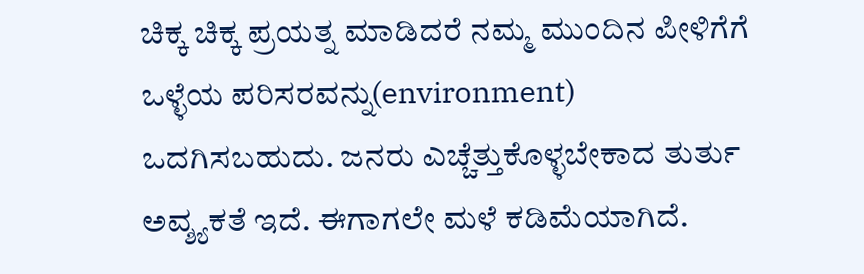ಚಿಕ್ಕ ಚಿಕ್ಕ ಪ್ರಯತ್ನ ಮಾಡಿದರೆ ನಮ್ಮ ಮುಂದಿನ ಪೀಳಿಗೆಗೆ ಒಳ್ಳೆಯ ಪರಿಸರವನ್ನು(environment) ಒದಗಿಸಬಹುದು. ಜನರು ಎಚ್ಚೆತ್ತುಕೊಳ್ಳಬೇಕಾದ ತುರ್ತು ಅವ್ಶ್ಯಕತೆ ಇದೆ. ಈಗಾಗಲೇ ಮಳೆ ಕಡಿಮೆಯಾಗಿದೆ.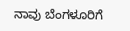ನಾವು ಬೆಂಗಳೂರಿಗೆ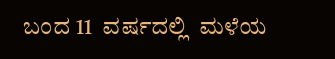ಬಂದ 11  ವರ್ಷದಲ್ಲಿ  ಮಳೆಯ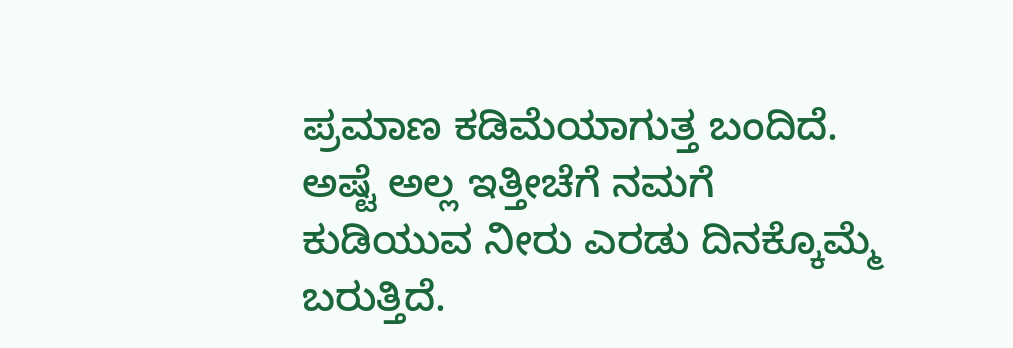ಪ್ರಮಾಣ ಕಡಿಮೆಯಾಗುತ್ತ ಬಂದಿದೆ. ಅಷ್ಟೆ ಅಲ್ಲ ಇತ್ತೀಚೆಗೆ ನಮಗೆ ಕುಡಿಯುವ ನೀರು ಎರಡು ದಿನಕ್ಕೊಮ್ಮೆ ಬರುತ್ತಿದೆ.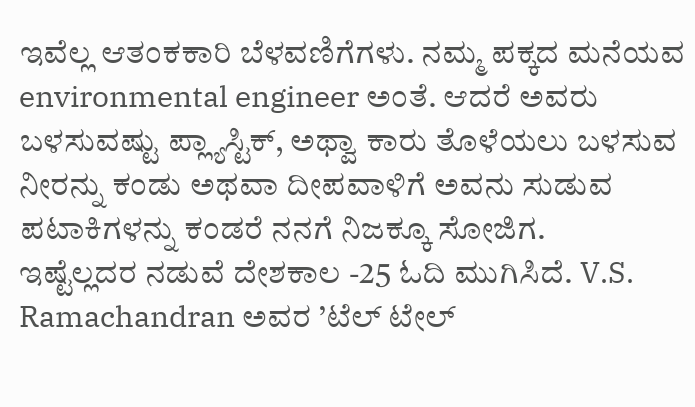ಇವೆಲ್ಲ ಆತಂಕಕಾರಿ ಬೆಳವಣಿಗೆಗಳು. ನಮ್ಮ ಪಕ್ಕದ ಮನೆಯವ environmental engineer ಅಂತೆ. ಆದರೆ ಅವರು ಬಳಸುವಷ್ಟು ಪ್ಲ್ಯಾಸ್ಟಿಕ್, ಅಥ್ವಾ ಕಾರು ತೊಳೆಯಲು ಬಳಸುವ ನೀರನ್ನು ಕಂಡು ಅಥವಾ ದೀಪವಾಳಿಗೆ ಅವನು ಸುಡುವ ಪಟಾಕಿಗಳನ್ನು ಕಂಡರೆ ನನಗೆ ನಿಜಕ್ಕೂ ಸೋಜಿಗ.
ಇಷ್ಟೆಲ್ಲದರ ನಡುವೆ ದೇಶಕಾಲ -25 ಓದಿ ಮುಗಿಸಿದೆ. V.S. Ramachandran ಅವರ ’ಟೆಲ್ ಟೇಲ್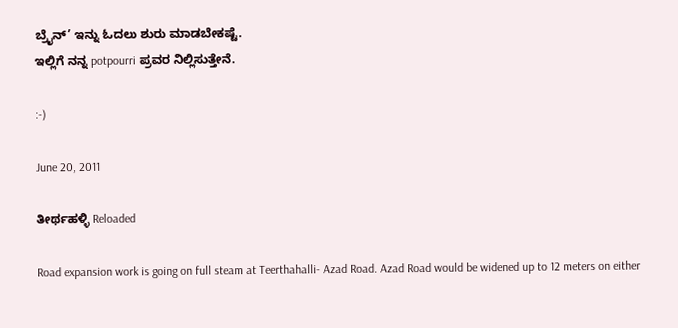ಬ್ರೈನ್’ ಇನ್ನು ಓದಲು ಶುರು ಮಾಡಬೇಕಷ್ಟೆ.
ಇಲ್ಲಿಗೆ ನನ್ನ potpourri ಪ್ರವರ ನಿಲ್ಲಿಸುತ್ತೇನೆ.

:-)

June 20, 2011

ತೀರ್ಥಹಳ್ಳಿ Reloaded

Road expansion work is going on full steam at Teerthahalli- Azad Road. Azad Road would be widened up to 12 meters on either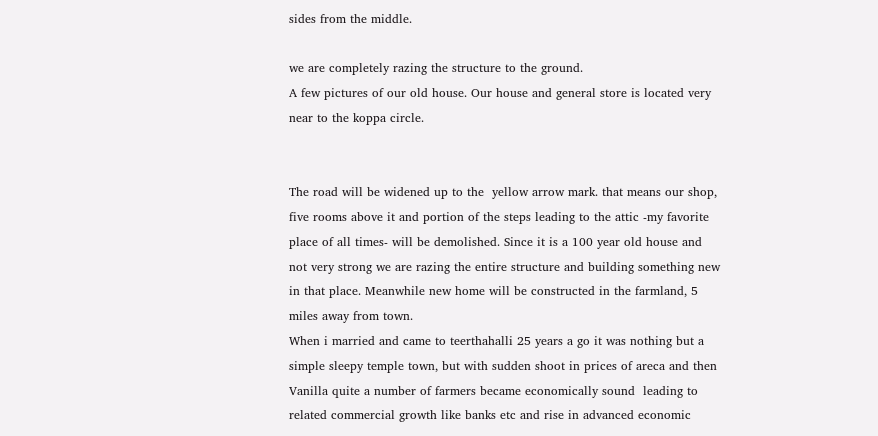sides from the middle.

we are completely razing the structure to the ground.
A few pictures of our old house. Our house and general store is located very near to the koppa circle.


The road will be widened up to the  yellow arrow mark. that means our shop, five rooms above it and portion of the steps leading to the attic -my favorite place of all times- will be demolished. Since it is a 100 year old house and not very strong we are razing the entire structure and building something new in that place. Meanwhile new home will be constructed in the farmland, 5 miles away from town.
When i married and came to teerthahalli 25 years a go it was nothing but a simple sleepy temple town, but with sudden shoot in prices of areca and then Vanilla quite a number of farmers became economically sound  leading to related commercial growth like banks etc and rise in advanced economic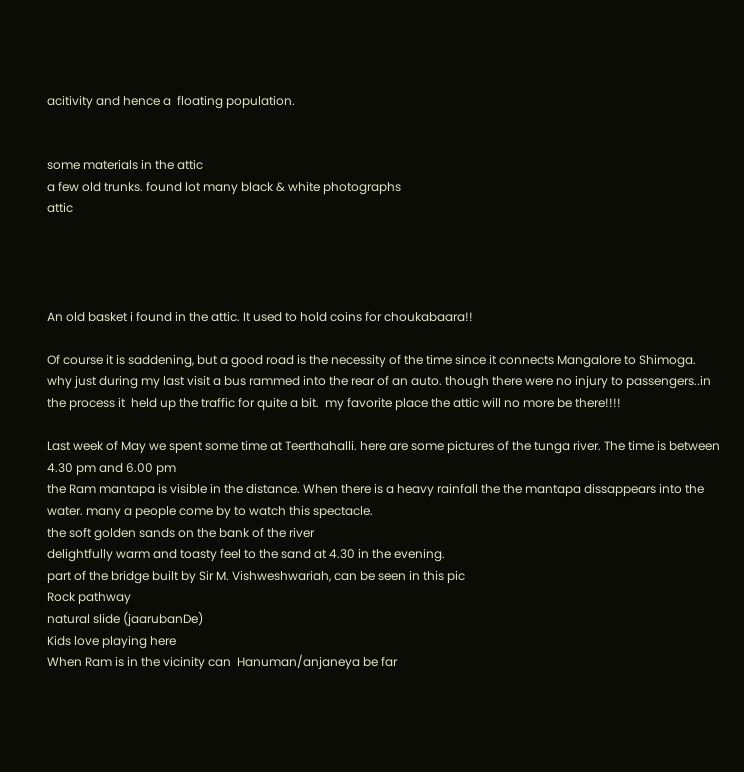acitivity and hence a  floating population.


some materials in the attic
a few old trunks. found lot many black & white photographs
attic




An old basket i found in the attic. It used to hold coins for choukabaara!!

Of course it is saddening, but a good road is the necessity of the time since it connects Mangalore to Shimoga. why just during my last visit a bus rammed into the rear of an auto. though there were no injury to passengers..in the process it  held up the traffic for quite a bit.  my favorite place the attic will no more be there!!!!

Last week of May we spent some time at Teerthahalli. here are some pictures of the tunga river. The time is between 4.30 pm and 6.00 pm
the Ram mantapa is visible in the distance. When there is a heavy rainfall the the mantapa dissappears into the water. many a people come by to watch this spectacle.
the soft golden sands on the bank of the river
delightfully warm and toasty feel to the sand at 4.30 in the evening.
part of the bridge built by Sir M. Vishweshwariah, can be seen in this pic
Rock pathway
natural slide (jaarubanDe)
Kids love playing here
When Ram is in the vicinity can  Hanuman/anjaneya be far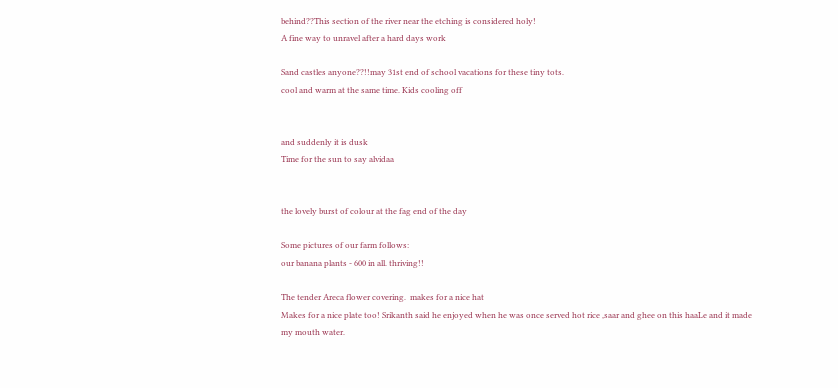behind??This section of the river near the etching is considered holy!
A fine way to unravel after a hard days work

Sand castles anyone??!!may 31st end of school vacations for these tiny tots.
cool and warm at the same time. Kids cooling off


and suddenly it is dusk
Time for the sun to say alvidaa


the lovely burst of colour at the fag end of the day

Some pictures of our farm follows:
our banana plants - 600 in all. thriving!!

The tender Areca flower covering.  makes for a nice hat
Makes for a nice plate too! Srikanth said he enjoyed when he was once served hot rice ,saar and ghee on this haaLe and it made my mouth water.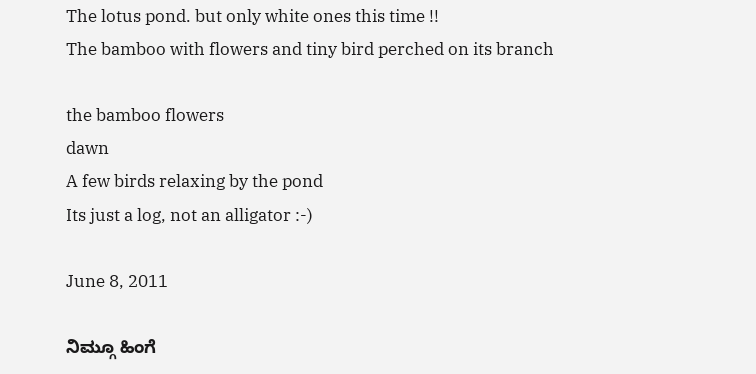The lotus pond. but only white ones this time !!
The bamboo with flowers and tiny bird perched on its branch

the bamboo flowers
dawn
A few birds relaxing by the pond
Its just a log, not an alligator :-)

June 8, 2011

ನಿಮ್ಗೂ ಹಿಂಗೆ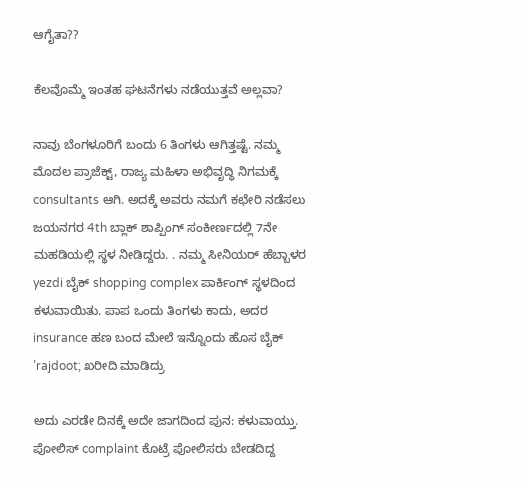ಆಗೈತಾ??

ಕೆಲವೊಮ್ಮೆ ಇಂತಹ ಘಟನೆಗಳು ನಡೆಯುತ್ತವೆ ಅಲ್ಲವಾ?

ನಾವು ಬೆಂಗಳೂರಿಗೆ ಬಂದು 6 ತಿಂಗಳು ಆಗಿತ್ತಷ್ಟೆ. ನಮ್ಮ ಮೊದಲ ಪ್ರಾಜೆಕ್ಟ್, ರಾಜ್ಯ ಮಹಿಳಾ ಅಭಿವೃದ್ಧಿ ನಿಗಮಕ್ಕೆ consultants ಆಗಿ. ಅದಕ್ಕೆ ಅವರು ನಮಗೆ ಕಛೇರಿ ನಡೆಸಲು ಜಯನಗರ 4th ಬ್ಲಾಕ್ ಶಾಪ್ಪಿಂಗ್ ಸಂಕೀರ್ಣದಲ್ಲಿ 7ನೇ ಮಹಡಿಯಲ್ಲಿ ಸ್ಥಳ ನೀಡಿದ್ದರು. . ನಮ್ಮ ಸೀನಿಯರ್ ಹೆಬ್ಬಾಳರ yezdi ಬೈಕ್ shopping complex ಪಾರ್ಕಿಂಗ್ ಸ್ಥಳದಿಂದ ಕಳುವಾಯಿತು. ಪಾಪ ಒಂದು ತಿಂಗಳು ಕಾದು, ಅದರ insurance ಹಣ ಬಂದ ಮೇಲೆ ಇನ್ನೊಂದು ಹೊಸ ಬೈಕ್ ’rajdoot; ಖರೀದಿ ಮಾಡಿದ್ರು

ಅದು ಎರಡೇ ದಿನಕ್ಕೆ ಅದೇ ಜಾಗದಿಂದ ಪುನ: ಕಳುವಾಯ್ತು. ಪೋಲಿಸ್ complaint ಕೊಟ್ರೆ ಪೋಲಿಸರು ಬೇಡದಿದ್ದ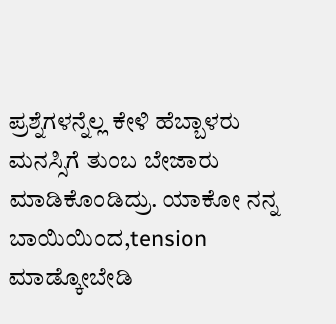ಪ್ರಶ್ನೆಗಳನ್ನೆಲ್ಲ ಕೇಳಿ ಹೆಬ್ಬಾಳರು ಮನಸ್ಸಿಗೆ ತುಂಬ ಬೇಜಾರು ಮಾಡಿಕೊಂಡಿದ್ರು. ಯಾಕೋ ನನ್ನ ಬಾಯಿಯಿಂದ,tension ಮಾಡ್ಕೋಬೇಡಿ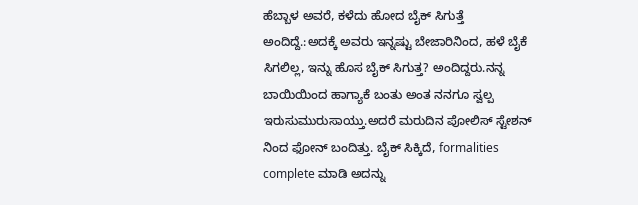ಹೆಬ್ಬಾಳ ಅವರೆ, ಕಳೆದು ಹೋದ ಬೈಕ್ ಸಿಗುತ್ತೆ ಅಂದಿದ್ದೆ.:ಅದಕ್ಕೆ ಅವರು ಇನ್ನಷ್ಟು ಬೇಜಾರಿನಿಂದ, ಹಳೆ ಬೈಕೆ ಸಿಗಲಿಲ್ಲ, ಇನ್ನು ಹೊಸ ಬೈಕ್ ಸಿಗುತ್ತ? ಅಂದಿದ್ದರು.ನನ್ನ ಬಾಯಿಯಿಂದ ಹಾಗ್ಯಾಕೆ ಬಂತು ಅಂತ ನನಗೂ ಸ್ವಲ್ಪ ಇರುಸುಮುರುಸಾಯ್ತು.ಅದರೆ ಮರುದಿನ ಪೋಲಿಸ್ ಸ್ಟೇಶನ್ ನಿಂದ ಫೋನ್ ಬಂದಿತ್ತು. ಬೈಕ್ ಸಿಕ್ಕಿದೆ, formalities complete ಮಾಡಿ ಅದನ್ನು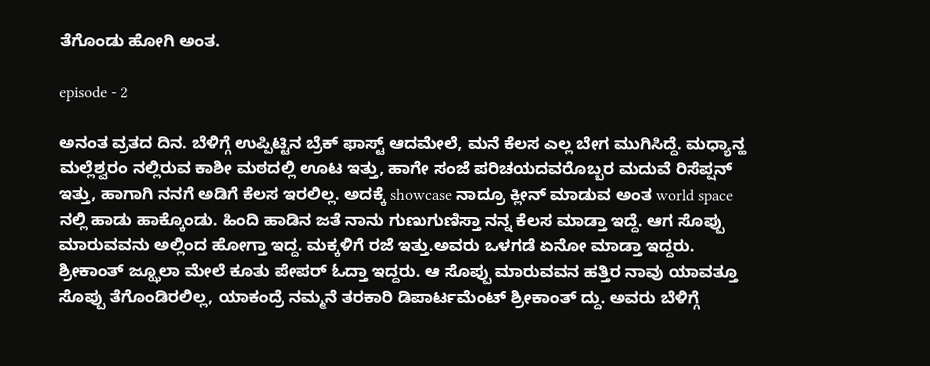ತೆಗೊಂಡು ಹೋಗಿ ಅಂತ.

episode - 2

ಅನಂತ ವ್ರತದ ದಿನ. ಬೆಳಿಗ್ಗೆ ಉಪ್ಪಿಟ್ಟಿನ ಬ್ರೆಕ್ ಫಾಸ್ಟ್ ಆದಮೇಲೆ, ಮನೆ ಕೆಲಸ ಎಲ್ಲ ಬೇಗ ಮುಗಿಸಿದ್ದೆ. ಮಧ್ಯಾನ್ಹ ಮಲ್ಲೆಶ್ವರಂ ನಲ್ಲಿರುವ ಕಾಶೀ ಮಠದಲ್ಲಿ ಊಟ ಇತ್ತು, ಹಾಗೇ ಸಂಜೆ ಪರಿಚಯದವರೊಬ್ಬರ ಮದುವೆ ರಿಸೆಪ್ಷನ್ ಇತ್ತು, ಹಾಗಾಗಿ ನನಗೆ ಅಡಿಗೆ ಕೆಲಸ ಇರಲಿಲ್ಲ. ಅದಕ್ಕೆ showcase ನಾದ್ರೂ ಕ್ಲೀನ್ ಮಾಡುವ ಅಂತ world space ನಲ್ಲಿ ಹಾಡು ಹಾಕ್ಕೊಂಡು. ಹಿಂದಿ ಹಾಡಿನ ಜತೆ ನಾನು ಗುಣುಗುಣಿಸ್ತಾ ನನ್ನ ಕೆಲಸ ಮಾಡ್ತಾ ಇದ್ದೆ. ಆಗ ಸೊಪ್ಪು ಮಾರುವವನು ಅಲ್ಲಿಂದ ಹೋಗ್ತಾ ಇದ್ದ. ಮಕ್ಕಳಿಗೆ ರಜೆ ಇತ್ತು.ಅವರು ಒಳಗಡೆ ಏನೋ ಮಾಡ್ತಾ ಇದ್ದರು. ಶ್ರೀಕಾಂತ್ ಜ್ಝೂಲಾ ಮೇಲೆ ಕೂತು ಪೇಪರ್ ಓದ್ತಾ ಇದ್ದರು. ಆ ಸೊಪ್ಪು ಮಾರುವವನ ಹತ್ತಿರ ನಾವು ಯಾವತ್ತೂ ಸೊಪ್ಪು ತೆಗೊಂಡಿರಲಿಲ್ಲ, ಯಾಕಂದ್ರೆ ನಮ್ಮನೆ ತರಕಾರಿ ಡಿಪಾರ್ಟಮೆಂಟ್ ಶ್ರೀಕಾಂತ್ ದ್ದು. ಅವರು ಬೆಳಿಗ್ಗೆ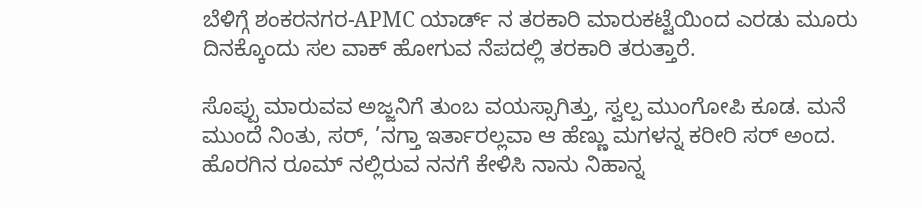ಬೆಳಿಗ್ಗೆ ಶಂಕರನಗರ-APMC ಯಾರ್ಡ್ ನ ತರಕಾರಿ ಮಾರುಕಟ್ಟೆಯಿಂದ ಎರಡು ಮೂರು ದಿನಕ್ಕೊಂದು ಸಲ ವಾಕ್ ಹೋಗುವ ನೆಪದಲ್ಲಿ ತರಕಾರಿ ತರುತ್ತಾರೆ.

ಸೊಪ್ಪು ಮಾರುವವ ಅಜ್ಜನಿಗೆ ತುಂಬ ವಯಸ್ಸಾಗಿತ್ತು, ಸ್ವಲ್ಪ ಮುಂಗೋಪಿ ಕೂಡ. ಮನೆ ಮುಂದೆ ನಿಂತು, ಸರ್, ’ನಗ್ತಾ ಇರ್ತಾರಲ್ಲವಾ ಆ ಹೆಣ್ಣು ಮಗಳನ್ನ ಕರೀರಿ ಸರ್ ಅಂದ. ಹೊರಗಿನ ರೂಮ್ ನಲ್ಲಿರುವ ನನಗೆ ಕೇಳಿಸಿ ನಾನು ನಿಹಾನ್ನ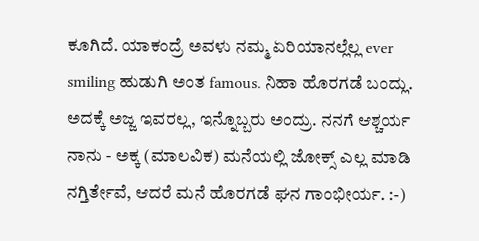ಕೂಗಿದೆ. ಯಾಕಂದ್ರೆ ಅವಳು ನಮ್ಮ ಏರಿಯಾನಲ್ಲೆಲ್ಲ ever smiling ಹುಡುಗಿ ಅಂತ famous. ನಿಹಾ ಹೊರಗಡೆ ಬಂದ್ಲು. ಅದಕ್ಕೆ ಅಜ್ಜ ಇವರಲ್ಲ, ಇನ್ನೊಬ್ಬರು ಅಂದ್ರು. ನನಗೆ ಆಶ್ಚರ್ಯ ನಾನು - ಅಕ್ಕ (ಮಾಲವಿಕ) ಮನೆಯಲ್ಲಿ ಜೋಕ್ಸ್ ಎಲ್ಲ ಮಾಡಿ ನಗ್ತಿರ್ತೇವೆ, ಆದರೆ ಮನೆ ಹೊರಗಡೆ ಘನ ಗಾಂಭೀರ್ಯ. :-)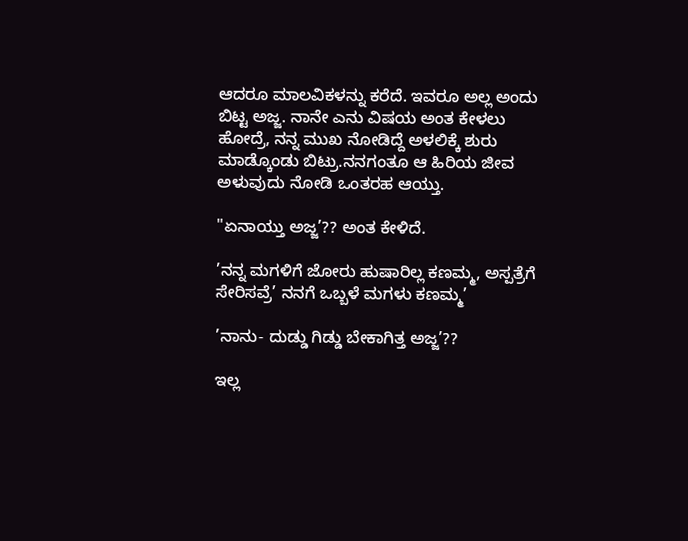ಆದರೂ ಮಾಲವಿಕಳನ್ನು ಕರೆದೆ. ಇವರೂ ಅಲ್ಲ ಅಂದು ಬಿಟ್ಟ ಅಜ್ಜ. ನಾನೇ ಎನು ವಿಷಯ ಅಂತ ಕೇಳಲು ಹೋದ್ರೆ, ನನ್ನ ಮುಖ ನೋಡಿದ್ದೆ ಅಳಲಿಕ್ಕೆ ಶುರು ಮಾಡ್ಕೊಂಡು ಬಿಟ್ರು.ನನಗಂತೂ ಆ ಹಿರಿಯ ಜೀವ ಅಳುವುದು ನೋಡಿ ಒಂತರಹ ಆಯ್ತು.

"ಏನಾಯ್ತು ಅಜ್ಜ’?? ಅಂತ ಕೇಳಿದೆ.

’ನನ್ನ ಮಗಳಿಗೆ ಜೋರು ಹುಷಾರಿಲ್ಲ ಕಣಮ್ಮ, ಅಸ್ಪತ್ರೆಗೆ ಸೇರಿಸವ್ರೆ’ ನನಗೆ ಒಬ್ಬಳೆ ಮಗಳು ಕಣಮ್ಮ’

’ನಾನು- ದುಡ್ಡು ಗಿಡ್ಡು ಬೇಕಾಗಿತ್ತ ಅಜ್ಜ’??

ಇಲ್ಲ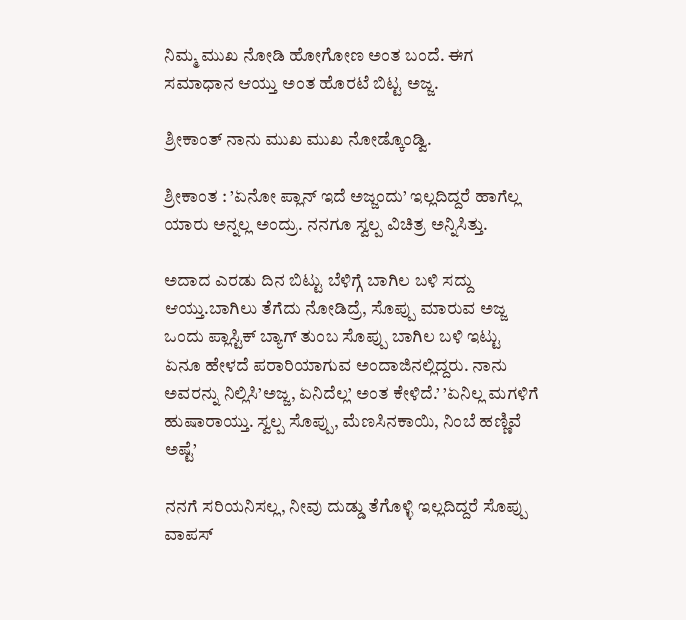ನಿಮ್ಮ ಮುಖ ನೋಡಿ ಹೋಗೋಣ ಅಂತ ಬಂದೆ. ಈಗ ಸಮಾಧಾನ ಆಯ್ತು ಅಂತ ಹೊರಟೆ ಬಿಟ್ಟ ಅಜ್ಜ.

ಶ್ರೀಕಾಂತ್ ನಾನು ಮುಖ ಮುಖ ನೋಡ್ಕೊಂಡ್ವಿ.

ಶ್ರೀಕಾಂತ : ’ಏನೋ ಪ್ಲಾನ್ ಇದೆ ಅಜ್ಜಂದು’ ಇಲ್ಲದಿದ್ದರೆ ಹಾಗೆಲ್ಲ ಯಾರು ಅನ್ನಲ್ಲ ಅಂದ್ರು. ನನಗೂ ಸ್ವಲ್ಪ ವಿಚಿತ್ರ ಅನ್ನಿಸಿತ್ತು.

ಅದಾದ ಎರಡು ದಿನ ಬಿಟ್ಟು ಬೆಳಿಗ್ಗೆ ಬಾಗಿಲ ಬಳಿ ಸದ್ದು ಆಯ್ತು.ಬಾಗಿಲು ತೆಗೆದು ನೋಡಿದ್ರೆ, ಸೊಪ್ಪು ಮಾರುವ ಅಜ್ಜ ಒಂದು ಪ್ಲಾಸ್ಟಿಕ್ ಬ್ಯಾಗ್ ತುಂಬ ಸೊಪ್ಪು ಬಾಗಿಲ ಬಳಿ ಇಟ್ಟು ಏನೂ ಹೇಳದೆ ಪರಾರಿಯಾಗುವ ಅಂದಾಜಿನಲ್ಲಿದ್ದರು. ನಾನು ಅವರನ್ನು ನಿಲ್ಲಿಸಿ’ಅಜ್ಜ, ಏನಿದೆಲ್ಲ’ ಅಂತ ಕೇಳಿದೆ.’ ’ಏನಿಲ್ಲ ಮಗಳಿಗೆ ಹುಷಾರಾಯ್ತು. ಸ್ವಲ್ಪ ಸೊಪ್ಪು, ಮೆಣಸಿನಕಾಯಿ, ನಿಂಬೆ ಹಣ್ಣಿವೆ ಅಷ್ಟೆ’

ನನಗೆ ಸರಿಯನಿಸಲ್ಲ, ನೀವು ದುಡ್ಡು ತೆಗೊಳ್ಳಿ ಇಲ್ಲದಿದ್ದರೆ ಸೊಪ್ಪು ವಾಪಸ್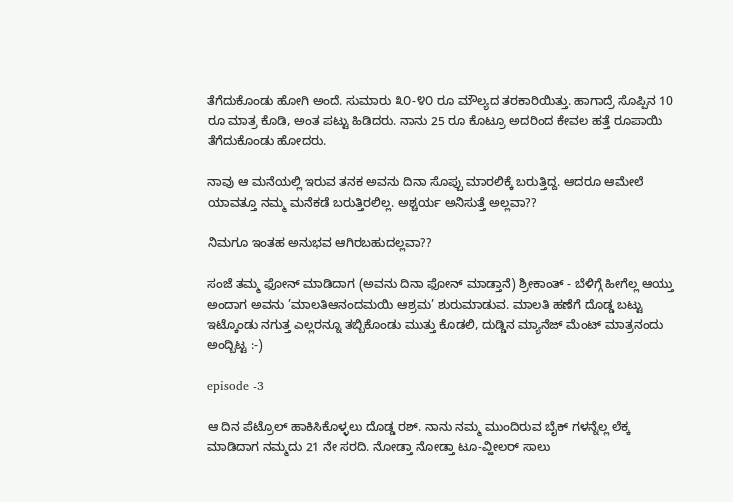ತೆಗೆದುಕೊಂಡು ಹೋಗಿ ಅಂದೆ. ಸುಮಾರು ೩೦-೪೦ ರೂ ಮೌಲ್ಯದ ತರಕಾರಿಯಿತ್ತು. ಹಾಗಾದ್ರೆ ಸೊಪ್ಪಿನ 10 ರೂ ಮಾತ್ರ ಕೊಡಿ, ಅಂತ ಪಟ್ಟು ಹಿಡಿದರು. ನಾನು 25 ರೂ ಕೊಟ್ರೂ ಅದರಿಂದ ಕೇವಲ ಹತ್ತೆ ರೂಪಾಯಿ ತೆಗೆದುಕೊಂಡು ಹೋದರು.

ನಾವು ಆ ಮನೆಯಲ್ಲಿ ಇರುವ ತನಕ ಅವನು ದಿನಾ ಸೊಪ್ಪು ಮಾರಲಿಕ್ಕೆ ಬರುತ್ತಿದ್ದ. ಆದರೂ ಆಮೇಲೆ ಯಾವತ್ತೂ ನಮ್ಮ ಮನೆಕಡೆ ಬರುತ್ತಿರಲಿಲ್ಲ. ಅಶ್ಚರ್ಯ ಅನಿಸುತ್ತೆ ಅಲ್ಲವಾ??

ನಿಮಗೂ ಇಂತಹ ಅನುಭವ ಆಗಿರಬಹುದಲ್ಲವಾ??

ಸಂಜೆ ತಮ್ಮ ಫೋನ್ ಮಾಡಿದಾಗ (ಅವನು ದಿನಾ ಫೋನ್ ಮಾಡ್ತಾನೆ) ಶ್ರೀಕಾಂತ್ - ಬೆಳಿಗ್ಗೆ ಹೀಗೆಲ್ಲ ಆಯ್ತು ಅಂದಾಗ ಅವನು ’ಮಾಲತಿಆನಂದಮಯಿ ಆಶ್ರಮ’ ಶುರುಮಾಡುವ. ಮಾಲತಿ ಹಣೆಗೆ ದೊಡ್ಡ ಬಟ್ಟು ಇಟ್ಕೊಂಡು ನಗುತ್ತ ಎಲ್ಲರನ್ನೂ ತಬ್ಬಿಕೊಂಡು ಮುತ್ತು ಕೊಡಲಿ, ದುಡ್ಡಿನ ಮ್ಯಾನೆಜ್ ಮೆಂಟ್ ಮಾತ್ರನಂದು ಅಂದ್ಬಿಟ್ಟ :-)

episode -3

ಆ ದಿನ ಪೆಟ್ರೊಲ್ ಹಾಕಿಸಿಕೊಳ್ಳಲು ದೊಡ್ಡ ರಶ್. ನಾನು ನಮ್ಮ ಮುಂದಿರುವ ಬೈಕ್ ಗಳನ್ನೆಲ್ಲ ಲೆಕ್ಕ ಮಾಡಿದಾಗ ನಮ್ಮದು 21 ನೇ ಸರದಿ. ನೋಡ್ತಾ ನೋಡ್ತಾ ಟೂ-ವ್ಹೀಲರ್ ಸಾಲು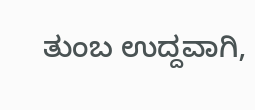ತುಂಬ ಉದ್ದವಾಗಿ,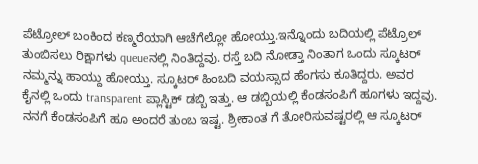ಪೆಟ್ರೋಲ್ ಬಂಕಿಂದ ಕಣ್ಮರೆಯಾಗಿ ಆಚೆಗೆಲ್ಲೋ ಹೋಯ್ತು.ಇನ್ನೊಂದು ಬದಿಯಲ್ಲಿ ಪೆಟ್ರೊಲ್ ತುಂಬಿಸಲು ರಿಕ್ಷಾಗಳು queueನಲ್ಲಿ ನಿಂತಿದ್ದವು. ರಸ್ತೆ ಬದಿ ನೋಡ್ತಾ ನಿಂತಾಗ ಒಂದು ಸ್ಕೂಟರ್ ನಮ್ಮನ್ನು ಹಾಯ್ದು ಹೋಯ್ತು. ಸ್ಕೂಟರ್ ಹಿಂಬದಿ ವಯಸ್ಸಾದ ಹೆಂಗಸು ಕೂತಿದ್ದರು. ಅವರ ಕೈನಲ್ಲಿ ಒಂದು transparent ಪ್ಲಾಸ್ಟಿಕ್ ಡಬ್ಬಿ ಇತ್ತು. ಆ ಡಬ್ಬಿಯಲ್ಲಿ ಕೆಂಡಸಂಪಿಗೆ ಹೂಗಳು ಇದ್ದವು. ನನಗೆ ಕೆಂಡಸಂಪಿಗೆ ಹೂ ಅಂದರೆ ತುಂಬ ಇಷ್ಟ. ಶ್ರೀಕಾಂತ ಗೆ ತೋರಿಸುವಷ್ಟರಲ್ಲಿ ಆ ಸ್ಕೂಟರ್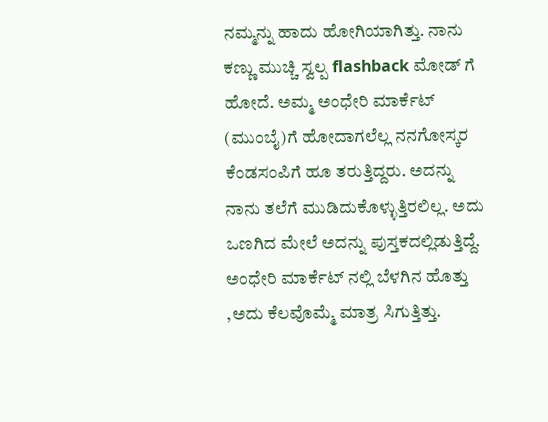ನಮ್ಮನ್ನು ಹಾದು ಹೋಗಿಯಾಗಿತ್ತು. ನಾನು ಕಣ್ಣು ಮುಚ್ಚಿ ಸ್ವಲ್ಪ flashback ಮೋಡ್ ಗೆ ಹೋದೆ. ಅಮ್ಮ ಅಂಧೇರಿ ಮಾರ್ಕೆಟ್ (ಮುಂಬೈ)ಗೆ ಹೋದಾಗಲೆಲ್ಲ ನನಗೋಸ್ಕರ ಕೆಂಡಸಂಪಿಗೆ ಹೂ ತರುತ್ತಿದ್ದರು. ಅದನ್ನು ನಾನು ತಲೆಗೆ ಮುಡಿದುಕೊಳ್ಳುತ್ತಿರಲಿಲ್ಲ. ಅದು ಒಣಗಿದ ಮೇಲೆ ಅದನ್ನು ಪುಸ್ತಕದಲ್ಲಿಡುತ್ತಿದ್ದೆ. ಅಂಧೇರಿ ಮಾರ್ಕೆಟ್ ನಲ್ಲಿ ಬೆಳಗಿನ ಹೊತ್ತು ,ಅದು ಕೆಲವೊಮ್ಮೆ ಮಾತ್ರ ಸಿಗುತ್ತಿತ್ತು.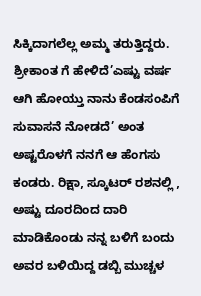ಸಿಕ್ಕಿದಾಗಲೆಲ್ಲ ಅಮ್ಮ ತರುತ್ತಿದ್ದರು. ಶ್ರೀಕಾಂತ ಗೆ ಹೇಳಿದೆ’ಎಷ್ಟು ವರ್ಷ ಆಗಿ ಹೋಯ್ತು ನಾನು ಕೆಂಡಸಂಪಿಗೆ ಸುವಾಸನೆ ನೋಡದೆ’ ಅಂತ ಅಷ್ಟರೊಳಗೆ ನನಗೆ ಆ ಹೆಂಗಸು ಕಂಡರು. ರಿಕ್ಷಾ, ಸ್ಕೂಟರ್ ರಶನಲ್ಲಿ , ಅಷ್ಟು ದೂರದಿಂದ ದಾರಿ ಮಾಡಿಕೊಂಡು ನನ್ನ ಬಳಿಗೆ ಬಂದು ಅವರ ಬಳಿಯಿದ್ದ ಡಬ್ಬಿ ಮುಚ್ಚಳ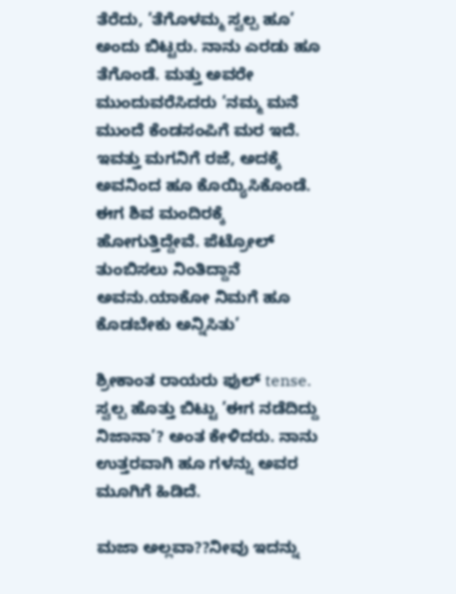ತೆರೆದು, ’ತೆಗೊಳಮ್ಮ ಸ್ವಲ್ಪ ಹೂ’ ಅಂದು ಬಿಟ್ಟರು. ನಾನು ಎರಡು ಹೂ ತೆಗೊಂಡೆ. ಮತ್ತು ಅವರೇ ಮುಂದುವರೆಸಿದರು ’ನಮ್ಮ ಮನೆ ಮುಂದೆ ಕೆಂಡಸಂಪಿಗೆ ಮರ ಇದೆ. ಇವತ್ತು ಮಗನಿಗೆ ರಜೆ, ಅದಕ್ಕೆ ಅವನಿಂದ ಹೂ ಕೊಯ್ಯಿಸಿಕೊಂಡೆ. ಈಗ ಶಿವ ಮಂದಿರಕ್ಕೆ ಹೋಗುತ್ತಿದ್ದೇವೆ. ಪೆಟ್ರೋಲ್ ತುಂಬಿಸಲು ನಿಂತಿದ್ದಾನೆ ಅವನು.ಯಾಕೋ ನಿಮಗೆ ಹೂ ಕೊಡಬೇಕು ಅನ್ನಿಸಿತು’

ಶ್ರೀಕಾಂತ ರಾಯರು ಫುಲ್ tense. ಸ್ವಲ್ಪ ಹೊತ್ತು ಬಿಟ್ಟು ’ಈಗ ನಡೆದಿದ್ದು ನಿಜಾನಾ’? ಅಂತ ಕೇಳಿದರು. ನಾನು ಉತ್ತರವಾಗಿ ಹೂ ಗಳನ್ನು ಅವರ ಮೂಗಿಗೆ ಹಿಡಿದೆ.

ಮಜಾ ಅಲ್ಲವಾ??ನೀವು ಇದನ್ನು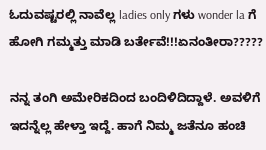ಓದುವಷ್ಟರಲ್ಲಿ ನಾವೆಲ್ಲ ladies only ಗಳು wonder la ಗೆ ಹೋಗಿ ಗಮ್ಮತ್ತು ಮಾಡಿ ಬರ್ತೇವೆ!!!ಏನಂತೀರಾ?????

ನನ್ನ ತಂಗಿ ಅಮೇರಿಕದಿಂದ ಬಂದಿಳಿದಿದ್ದಾಳೆ. ಅವಳಿಗೆ ಇದನ್ನೆಲ್ಲ ಹೇಳ್ತಾ ಇದ್ದೆ. ಹಾಗೆ ನಿಮ್ಮ ಜತೆನೂ ಹಂಚಿ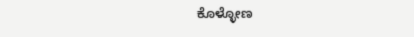ಕೊಳ್ಳೋಣ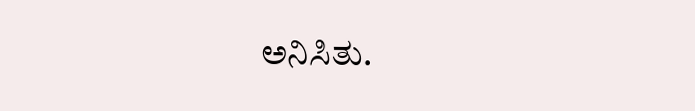ಅನಿಸಿತು.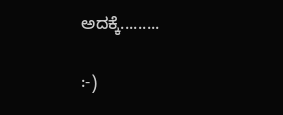ಅದಕ್ಕೆ.........

:-)